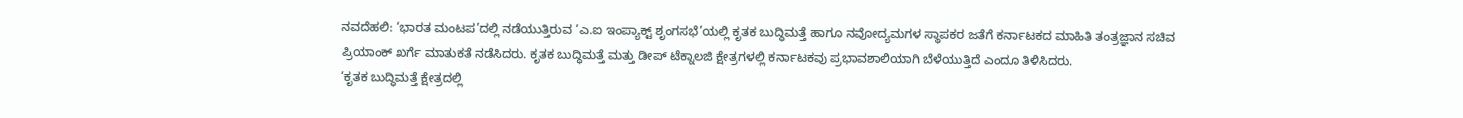ನವದೆಹಲಿ: ‘ಭಾರತ ಮಂಟಪ’ದಲ್ಲಿ ನಡೆಯುತ್ತಿರುವ ‘ಎ.ಐ ಇಂಪ್ಯಾಕ್ಟ್ ಶೃಂಗಸಭೆ’ಯಲ್ಲಿ ಕೃತಕ ಬುದ್ಧಿಮತ್ತೆ ಹಾಗೂ ನವೋದ್ಯಮಗಳ ಸ್ಥಾಪಕರ ಜತೆಗೆ ಕರ್ನಾಟಕದ ಮಾಹಿತಿ ತಂತ್ರಜ್ಞಾನ ಸಚಿವ ಪ್ರಿಯಾಂಕ್ ಖರ್ಗೆ ಮಾತುಕತೆ ನಡೆಸಿದರು. ಕೃತಕ ಬುದ್ಧಿಮತ್ತೆ ಮತ್ತು ಡೀಪ್ ಟೆಕ್ನಾಲಜಿ ಕ್ಷೇತ್ರಗಳಲ್ಲಿ ಕರ್ನಾಟಕವು ಪ್ರಭಾವಶಾಲಿಯಾಗಿ ಬೆಳೆಯುತ್ತಿದೆ ಎಂದೂ ತಿಳಿಸಿದರು.
‘ಕೃತಕ ಬುದ್ಧಿಮತ್ತೆ ಕ್ಷೇತ್ರದಲ್ಲಿ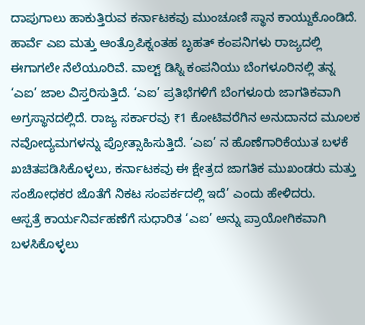ದಾಪುಗಾಲು ಹಾಕುತ್ತಿರುವ ಕರ್ನಾಟಕವು ಮುಂಚೂಣಿ ಸ್ಥಾನ ಕಾಯ್ದುಕೊಂಡಿದೆ. ಹಾರ್ವೆ ಎಐ ಮತ್ತು ಆಂತ್ರೊಪಿಕ್ನಂತಹ ಬೃಹತ್ ಕಂಪನಿಗಳು ರಾಜ್ಯದಲ್ಲಿ ಈಗಾಗಲೇ ನೆಲೆಯೂರಿವೆ. ವಾಲ್ಟ್ ಡಿಸ್ನಿ ಕಂಪನಿಯು ಬೆಂಗಳೂರಿನಲ್ಲಿ ತನ್ನ ‘ಎಐ’ ಜಾಲ ವಿಸ್ತರಿಸುತ್ತಿದೆ. ‘ಎಐ’ ಪ್ರತಿಭೆಗಳಿಗೆ ಬೆಂಗಳೂರು ಜಾಗತಿಕವಾಗಿ ಅಗ್ರಸ್ಥಾನದಲ್ಲಿದೆ. ರಾಜ್ಯ ಸರ್ಕಾರವು ₹1 ಕೋಟಿವರೆಗಿನ ಅನುದಾನದ ಮೂಲಕ ನವೋದ್ಯಮಗಳನ್ನು ಪ್ರೋತ್ಸಾಹಿಸುತ್ತಿದೆ. ‘ಎಐ’ ನ ಹೊಣೆಗಾರಿಕೆಯುತ ಬಳಕೆ ಖಚಿತಪಡಿಸಿಕೊಳ್ಳಲು, ಕರ್ನಾಟಕವು ಈ ಕ್ಷೇತ್ರದ ಜಾಗತಿಕ ಮುಖಂಡರು ಮತ್ತು ಸಂಶೋಧಕರ ಜೊತೆಗೆ ನಿಕಟ ಸಂಪರ್ಕದಲ್ಲಿ ಇದೆ’ ಎಂದು ಹೇಳಿದರು.
ಆಸ್ಪತ್ರೆ ಕಾರ್ಯನಿರ್ವಹಣೆಗೆ ಸುಧಾರಿತ ‘ಎಐ’ ಅನ್ನು ಪ್ರಾಯೋಗಿಕವಾಗಿ ಬಳಸಿಕೊಳ್ಳಲು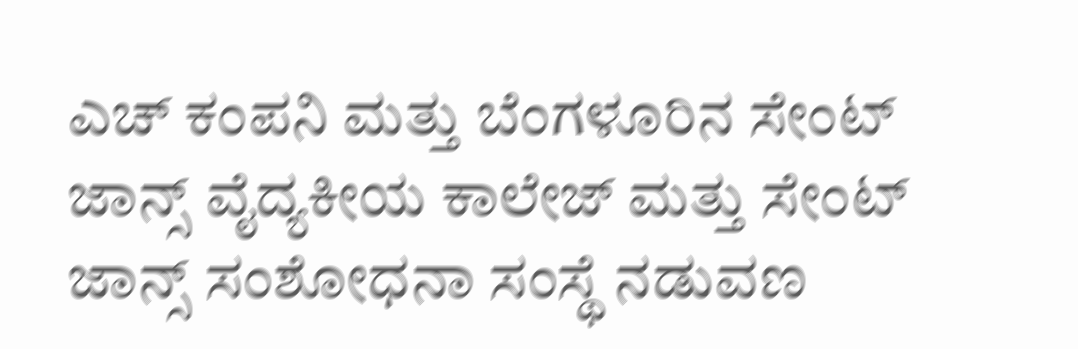ಎಚ್ ಕಂಪನಿ ಮತ್ತು ಬೆಂಗಳೂರಿನ ಸೇಂಟ್ ಜಾನ್ಸ್ ವೈದ್ಯಕೀಯ ಕಾಲೇಜ್ ಮತ್ತು ಸೇಂಟ್ ಜಾನ್ಸ್ ಸಂಶೋಧನಾ ಸಂಸ್ಥೆ ನಡುವಣ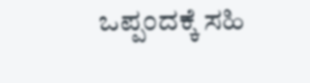ಒಪ್ಪಂದಕ್ಕೆ ಸಹಿ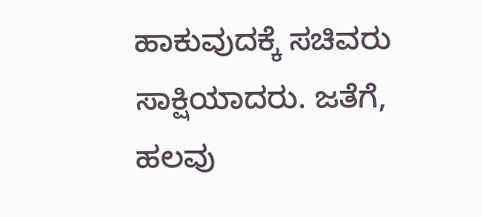ಹಾಕುವುದಕ್ಕೆ ಸಚಿವರು ಸಾಕ್ಷಿಯಾದರು. ಜತೆಗೆ, ಹಲವು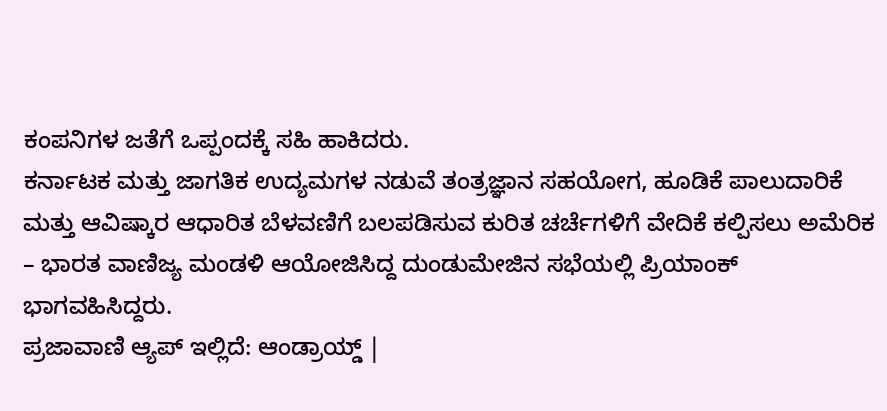ಕಂಪನಿಗಳ ಜತೆಗೆ ಒಪ್ಪಂದಕ್ಕೆ ಸಹಿ ಹಾಕಿದರು.
ಕರ್ನಾಟಕ ಮತ್ತು ಜಾಗತಿಕ ಉದ್ಯಮಗಳ ನಡುವೆ ತಂತ್ರಜ್ಞಾನ ಸಹಯೋಗ, ಹೂಡಿಕೆ ಪಾಲುದಾರಿಕೆ ಮತ್ತು ಆವಿಷ್ಕಾರ ಆಧಾರಿತ ಬೆಳವಣಿಗೆ ಬಲಪಡಿಸುವ ಕುರಿತ ಚರ್ಚೆಗಳಿಗೆ ವೇದಿಕೆ ಕಲ್ಪಿಸಲು ಅಮೆರಿಕ – ಭಾರತ ವಾಣಿಜ್ಯ ಮಂಡಳಿ ಆಯೋಜಿಸಿದ್ದ ದುಂಡುಮೇಜಿನ ಸಭೆಯಲ್ಲಿ ಪ್ರಿಯಾಂಕ್ ಭಾಗವಹಿಸಿದ್ದರು.
ಪ್ರಜಾವಾಣಿ ಆ್ಯಪ್ ಇಲ್ಲಿದೆ: ಆಂಡ್ರಾಯ್ಡ್ |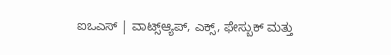ಐಒಎಸ್ | ವಾಟ್ಸ್ಆ್ಯಪ್, ಎಕ್ಸ್, ಫೇಸ್ಬುಕ್ ಮತ್ತು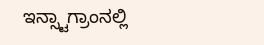ಇನ್ಸ್ಟಾಗ್ರಾಂನಲ್ಲಿ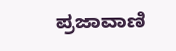ಪ್ರಜಾವಾಣಿ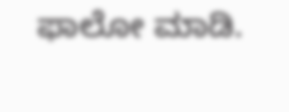ಫಾಲೋ ಮಾಡಿ.